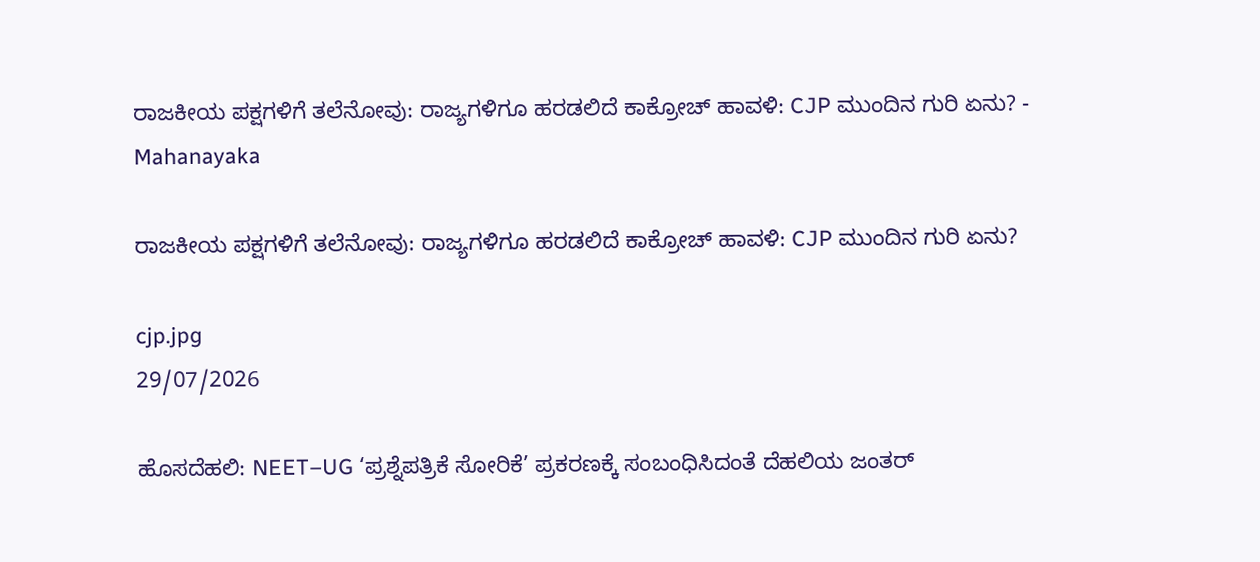ರಾಜಕೀಯ ಪಕ್ಷಗಳಿಗೆ ತಲೆನೋವು: ರಾಜ್ಯಗಳಿಗೂ ಹರಡಲಿದೆ ಕಾಕ್ರೋಚ್ ಹಾವಳಿ: CJP ಮುಂದಿನ ಗುರಿ ಏನು? - Mahanayaka

ರಾಜಕೀಯ ಪಕ್ಷಗಳಿಗೆ ತಲೆನೋವು: ರಾಜ್ಯಗಳಿಗೂ ಹರಡಲಿದೆ ಕಾಕ್ರೋಚ್ ಹಾವಳಿ: CJP ಮುಂದಿನ ಗುರಿ ಏನು?

cjp.jpg
29/07/2026

ಹೊಸದೆಹಲಿ: NEET–UG ‘ಪ್ರಶ್ನೆಪತ್ರಿಕೆ ಸೋರಿಕೆ’ ಪ್ರಕರಣಕ್ಕೆ ಸಂಬಂಧಿಸಿದಂತೆ ದೆಹಲಿಯ ಜಂತರ್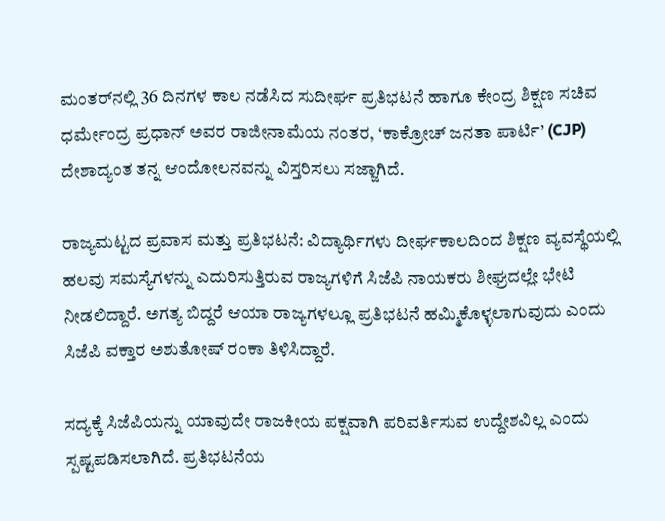ಮಂತರ್‌ನಲ್ಲಿ 36 ದಿನಗಳ ಕಾಲ ನಡೆಸಿದ ಸುದೀರ್ಘ ಪ್ರತಿಭಟನೆ ಹಾಗೂ ಕೇಂದ್ರ ಶಿಕ್ಷಣ ಸಚಿವ ಧರ್ಮೇಂದ್ರ ಪ್ರಧಾನ್ ಅವರ ರಾಜೀನಾಮೆಯ ನಂತರ, ‘ಕಾಕ್ರೋಚ್ ಜನತಾ ಪಾರ್ಟಿ’ (CJP) ದೇಶಾದ್ಯಂತ ತನ್ನ ಆಂದೋಲನವನ್ನು ವಿಸ್ತರಿಸಲು ಸಜ್ಜಾಗಿದೆ.

ರಾಜ್ಯಮಟ್ಟದ ಪ್ರವಾಸ ಮತ್ತು ಪ್ರತಿಭಟನೆ: ವಿದ್ಯಾರ್ಥಿಗಳು ದೀರ್ಘಕಾಲದಿಂದ ಶಿಕ್ಷಣ ವ್ಯವಸ್ಥೆಯಲ್ಲಿ ಹಲವು ಸಮಸ್ಯೆಗಳನ್ನು ಎದುರಿಸುತ್ತಿರುವ ರಾಜ್ಯಗಳಿಗೆ ಸಿಜೆಪಿ ನಾಯಕರು ಶೀಘ್ರದಲ್ಲೇ ಭೇಟಿ ನೀಡಲಿದ್ದಾರೆ. ಅಗತ್ಯ ಬಿದ್ದರೆ ಆಯಾ ರಾಜ್ಯಗಳಲ್ಲೂ ಪ್ರತಿಭಟನೆ ಹಮ್ಮಿಕೊಳ್ಳಲಾಗುವುದು ಎಂದು ಸಿಜೆಪಿ ವಕ್ತಾರ ಅಶುತೋಷ್ ರಂಕಾ ತಿಳಿಸಿದ್ದಾರೆ.

ಸದ್ಯಕ್ಕೆ ಸಿಜೆಪಿಯನ್ನು ಯಾವುದೇ ರಾಜಕೀಯ ಪಕ್ಷವಾಗಿ ಪರಿವರ್ತಿಸುವ ಉದ್ದೇಶವಿಲ್ಲ ಎಂದು ಸ್ಪಷ್ಟಪಡಿಸಲಾಗಿದೆ. ಪ್ರತಿಭಟನೆಯ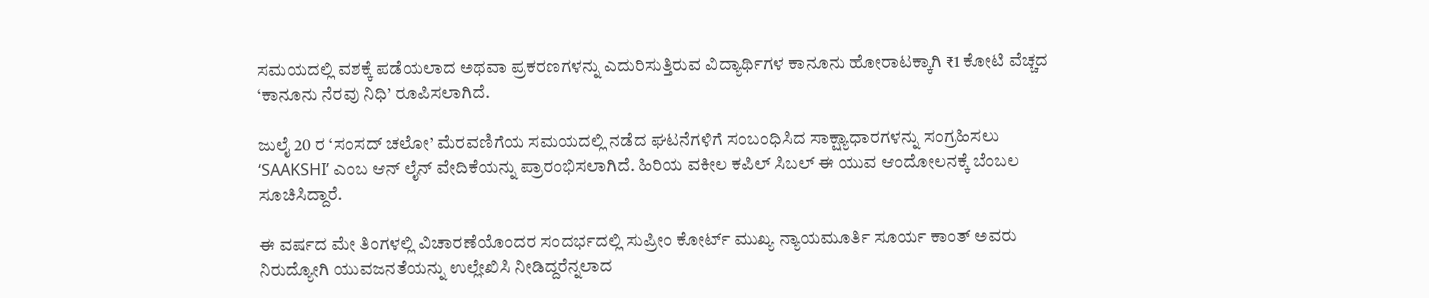ಸಮಯದಲ್ಲಿ ವಶಕ್ಕೆ ಪಡೆಯಲಾದ ಅಥವಾ ಪ್ರಕರಣಗಳನ್ನು ಎದುರಿಸುತ್ತಿರುವ ವಿದ್ಯಾರ್ಥಿಗಳ ಕಾನೂನು ಹೋರಾಟಕ್ಕಾಗಿ ₹1 ಕೋಟಿ ವೆಚ್ಚದ ‘ಕಾನೂನು ನೆರವು ನಿಧಿ’ ರೂಪಿಸಲಾಗಿದೆ.

ಜುಲೈ 20 ರ ‘ಸಂಸದ್ ಚಲೋ’ ಮೆರವಣಿಗೆಯ ಸಮಯದಲ್ಲಿ ನಡೆದ ಘಟನೆಗಳಿಗೆ ಸಂಬಂಧಿಸಿದ ಸಾಕ್ಷ್ಯಾಧಾರಗಳನ್ನು ಸಂಗ್ರಹಿಸಲು ‘SAAKSHI’ ಎಂಬ ಆನ್‌ ಲೈನ್ ವೇದಿಕೆಯನ್ನು ಪ್ರಾರಂಭಿಸಲಾಗಿದೆ. ಹಿರಿಯ ವಕೀಲ ಕಪಿಲ್ ಸಿಬಲ್ ಈ ಯುವ ಆಂದೋಲನಕ್ಕೆ ಬೆಂಬಲ ಸೂಚಿಸಿದ್ದಾರೆ.

ಈ ವರ್ಷದ ಮೇ ತಿಂಗಳಲ್ಲಿ ವಿಚಾರಣೆಯೊಂದರ ಸಂದರ್ಭದಲ್ಲಿ ಸುಪ್ರೀಂ ಕೋರ್ಟ್ ಮುಖ್ಯ ನ್ಯಾಯಮೂರ್ತಿ ಸೂರ್ಯ ಕಾಂತ್ ಅವರು ನಿರುದ್ಯೋಗಿ ಯುವಜನತೆಯನ್ನು ಉಲ್ಲೇಖಿಸಿ ನೀಡಿದ್ದರೆನ್ನಲಾದ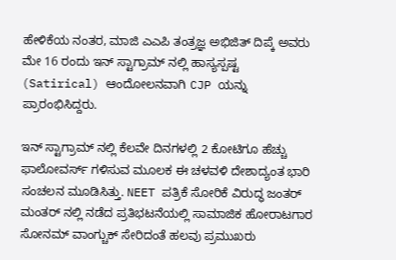ಹೇಳಿಕೆಯ ನಂತರ, ಮಾಜಿ ಎಎಪಿ ತಂತ್ರಜ್ಞ ಅಭಿಜಿತ್ ದಿಪ್ಕೆ ಅವರು ಮೇ 16 ರಂದು ಇನ್‌ ಸ್ಟಾಗ್ರಾಮ್‌ ನಲ್ಲಿ ಹಾಸ್ಯಸ್ಪಷ್ಟ (Satirical) ಆಂದೋಲನವಾಗಿ CJP ಯನ್ನು ಪ್ರಾರಂಭಿಸಿದ್ದರು.

ಇನ್‌ ಸ್ಟಾಗ್ರಾಮ್‌ ನಲ್ಲಿ ಕೆಲವೇ ದಿನಗಳಲ್ಲಿ 2 ಕೋಟಿಗೂ ಹೆಚ್ಚು ಫಾಲೋವರ್ಸ್ ಗಳಿಸುವ ಮೂಲಕ ಈ ಚಳವಳಿ ದೇಶಾದ್ಯಂತ ಭಾರಿ ಸಂಚಲನ ಮೂಡಿಸಿತ್ತು. NEET ಪತ್ರಿಕೆ ಸೋರಿಕೆ ವಿರುದ್ಧ ಜಂತರ್ ಮಂತರ್‌ ನಲ್ಲಿ ನಡೆದ ಪ್ರತಿಭಟನೆಯಲ್ಲಿ ಸಾಮಾಜಿಕ ಹೋರಾಟಗಾರ ಸೋನಮ್ ವಾಂಗ್ಚುಕ್ ಸೇರಿದಂತೆ ಹಲವು ಪ್ರಮುಖರು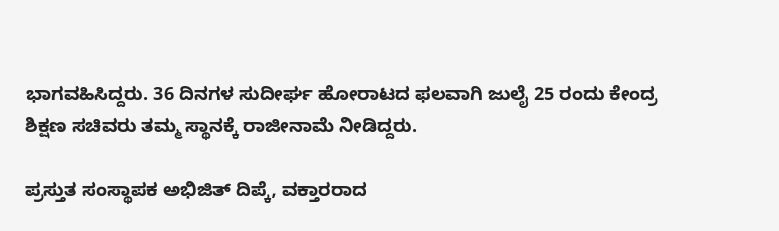ಭಾಗವಹಿಸಿದ್ದರು. 36 ದಿನಗಳ ಸುದೀರ್ಘ ಹೋರಾಟದ ಫಲವಾಗಿ ಜುಲೈ 25 ರಂದು ಕೇಂದ್ರ ಶಿಕ್ಷಣ ಸಚಿವರು ತಮ್ಮ ಸ್ಥಾನಕ್ಕೆ ರಾಜೀನಾಮೆ ನೀಡಿದ್ದರು.

ಪ್ರಸ್ತುತ ಸಂಸ್ಥಾಪಕ ಅಭಿಜಿತ್ ದಿಪ್ಕೆ, ವಕ್ತಾರರಾದ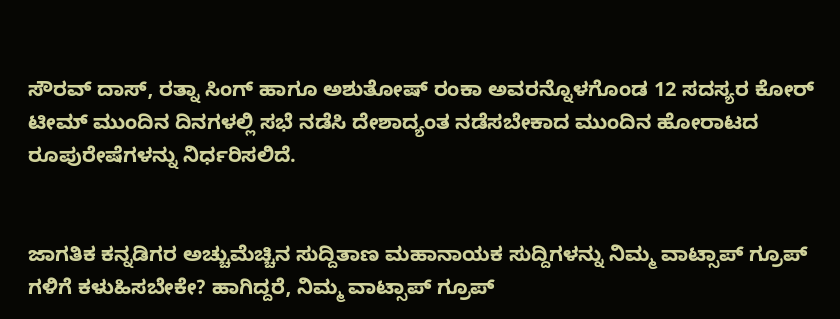ಸೌರವ್ ದಾಸ್, ರತ್ನಾ ಸಿಂಗ್ ಹಾಗೂ ಅಶುತೋಷ್ ರಂಕಾ ಅವರನ್ನೊಳಗೊಂಡ 12 ಸದಸ್ಯರ ಕೋರ್ ಟೀಮ್ ಮುಂದಿನ ದಿನಗಳಲ್ಲಿ ಸಭೆ ನಡೆಸಿ ದೇಶಾದ್ಯಂತ ನಡೆಸಬೇಕಾದ ಮುಂದಿನ ಹೋರಾಟದ ರೂಪುರೇಷೆಗಳನ್ನು ನಿರ್ಧರಿಸಲಿದೆ.


ಜಾಗತಿಕ ಕನ್ನಡಿಗರ ಅಚ್ಚುಮೆಚ್ಚಿನ ಸುದ್ದಿತಾಣ ಮಹಾನಾಯಕ ಸುದ್ದಿಗಳನ್ನು ನಿಮ್ಮ ವಾಟ್ಸಾಪ್ ಗ್ರೂಪ್ ಗಳಿಗೆ ಕಳುಹಿಸಬೇಕೇ? ಹಾಗಿದ್ದರೆ, ನಿಮ್ಮ ವಾಟ್ಸಾಪ್ ಗ್ರೂಪ್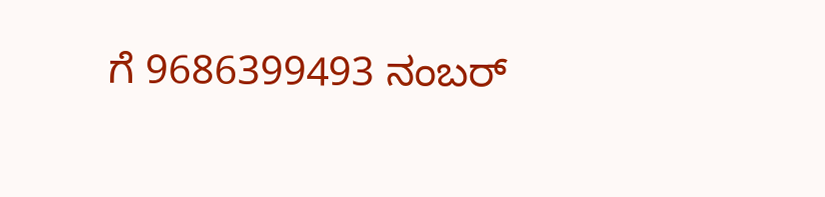ಗೆ 9686399493 ನಂಬರ್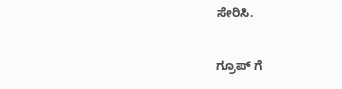ಸೇರಿಸಿ.

ಗ್ರೂಪ್ ಗೆ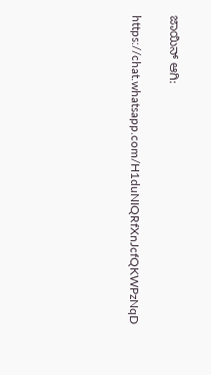ಜಾಯಿನ್ ಆಗಿ:

https://chat.whatsapp.com/H1duNIQRfXnJcfQKWPzNqD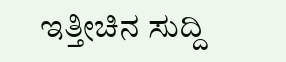ಇತ್ತೀಚಿನ ಸುದ್ದಿ